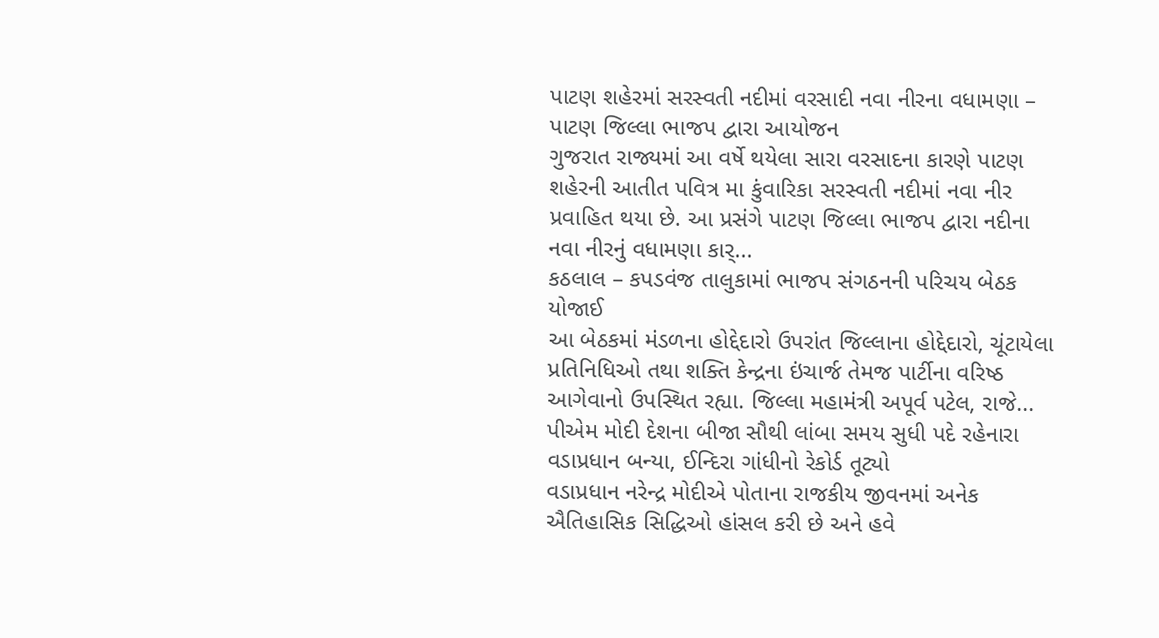પાટણ શહેરમાં સરસ્વતી નદીમાં વરસાદી નવા નીરના વધામણા – પાટણ જિલ્લા ભાજપ દ્વારા આયોજન
ગુજરાત રાજ્યમાં આ વર્ષે થયેલા સારા વરસાદના કારણે પાટણ શહેરની આતીત પવિત્ર મા કુંવારિકા સરસ્વતી નદીમાં નવા નીર પ્રવાહિત થયા છે. આ પ્રસંગે પાટણ જિલ્લા ભાજપ દ્વારા નદીના નવા નીરનું વધામણા કાર્...
કઠલાલ – કપડવંજ તાલુકામાં ભાજપ સંગઠનની પરિચય બેઠક યોજાઈ
આ બેઠકમાં મંડળના હોદ્દેદારો ઉપરાંત જિલ્લાના હોદ્દેદારો, ચૂંટાયેલા પ્રતિનિધિઓ તથા શક્તિ કેન્દ્રના ઇંચાર્જ તેમજ પાર્ટીના વરિષ્ઠ આગેવાનો ઉપસ્થિત રહ્યા. જિલ્લા મહામંત્રી અપૂર્વ પટેલ, રાજે...
પીએમ મોદી દેશના બીજા સૌથી લાંબા સમય સુધી પદે રહેનારા વડાપ્રધાન બન્યા, ઈન્દિરા ગાંધીનો રેકોર્ડ તૂટ્યો
વડાપ્રધાન નરેન્દ્ર મોદીએ પોતાના રાજકીય જીવનમાં અનેક ઐતિહાસિક સિદ્ધિઓ હાંસલ કરી છે અને હવે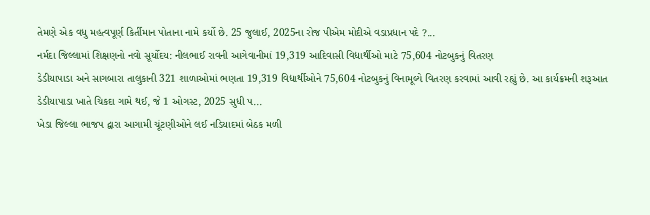તેમણે એક વધુ મહત્વપૂર્ણ કિર્તીમાન પોતાના નામે કર્યો છે. 25 જુલાઈ, 2025ના રોજ પીએમ મોદીએ વડાપ્રધાન પદે ?...
નર્મદા જિલ્લામાં શિક્ષણનો નવો સૂર્યોદય: નીલભાઈ રાવની આગેવાનીમાં 19,319 આદિવાસી વિદ્યાર્થીઓ માટે 75,604 નોટબુકનું વિતરણ
ડેડીયાપાડા અને સાગબારા તાલુકાની 321 શાળાઓમાં ભણતા 19,319 વિદ્યાર્થીઓને 75,604 નોટબુકનું વિનામૂલ્યે વિતરણ કરવામાં આવી રહ્યું છે. આ કાર્યક્રમની શરૂઆત ડેડીયાપાડા ખાતે ચિકદા ગામે થઈ, જે 1 ઓગસ્ટ, 2025 સુધી પ...
ખેડા જિલ્લા ભાજપ દ્વારા આગામી ચૂંટણીઓને લઈ નડિયાદમાં બેઠક મળી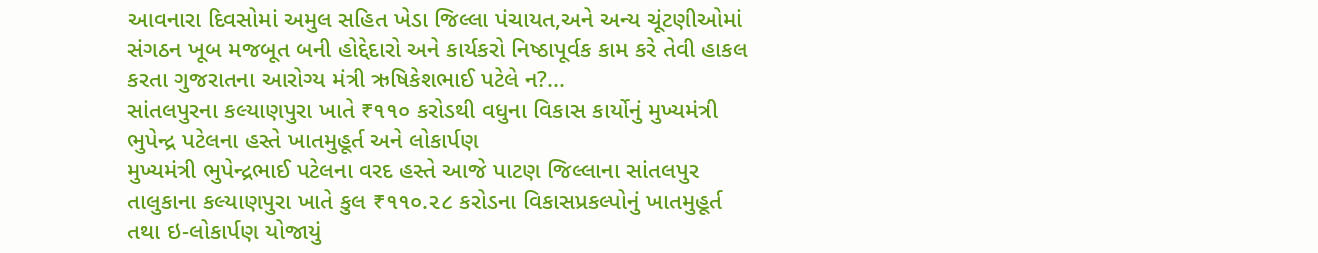આવનારા દિવસોમાં અમુલ સહિત ખેડા જિલ્લા પંચાયત,અને અન્ય ચૂંટણીઓમાં સંગઠન ખૂબ મજબૂત બની હોદ્દેદારો અને કાર્યકરો નિષ્ઠાપૂર્વક કામ કરે તેવી હાકલ કરતા ગુજરાતના આરોગ્ય મંત્રી ઋષિકેશભાઈ પટેલે ન?...
સાંતલપુરના કલ્યાણપુરા ખાતે ₹૧૧૦ કરોડથી વધુના વિકાસ કાર્યોનું મુખ્યમંત્રી ભુપેન્દ્ર પટેલના હસ્તે ખાતમુહૂર્ત અને લોકાર્પણ
મુખ્યમંત્રી ભુપેન્દ્રભાઈ પટેલના વરદ હસ્તે આજે પાટણ જિલ્લાના સાંતલપુર તાલુકાના કલ્યાણપુરા ખાતે કુલ ₹૧૧૦.૨૮ કરોડના વિકાસપ્રકલ્પોનું ખાતમુહૂર્ત તથા ઇ-લોકાર્પણ યોજાયું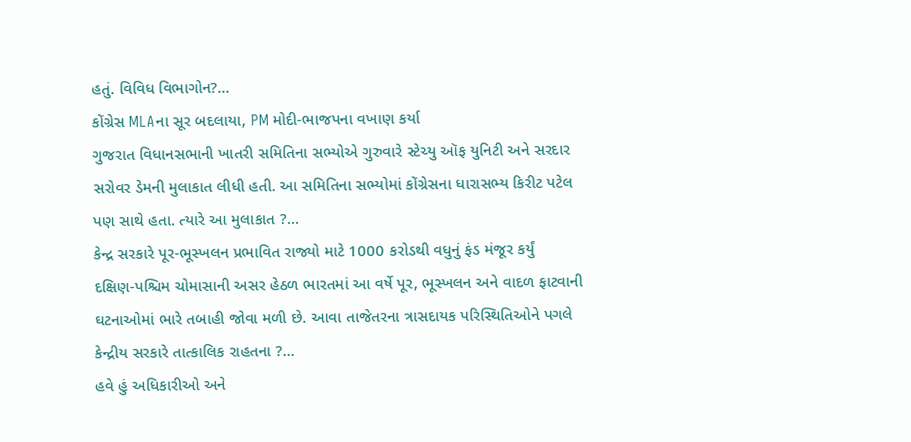હતું. વિવિધ વિભાગોન?...
કોંગ્રેસ MLAના સૂર બદલાયા, PM મોદી-ભાજપના વખાણ કર્યા
ગુજરાત વિધાનસભાની ખાતરી સમિતિના સભ્યોએ ગુરુવારે સ્ટેચ્યુ ઑફ યુનિટી અને સરદાર સરોવર ડેમની મુલાકાત લીધી હતી. આ સમિતિના સભ્યોમાં કોંગ્રેસના ધારાસભ્ય કિરીટ પટેલ પણ સાથે હતા. ત્યારે આ મુલાકાત ?...
કેન્દ્ર સરકારે પૂર-ભૂસ્ખલન પ્રભાવિત રાજ્યો માટે 1000 કરોડથી વધુનું ફંડ મંજૂર કર્યું
દક્ષિણ-પશ્ચિમ ચોમાસાની અસર હેઠળ ભારતમાં આ વર્ષે પૂર, ભૂસ્ખલન અને વાદળ ફાટવાની ઘટનાઓમાં ભારે તબાહી જોવા મળી છે. આવા તાજેતરના ત્રાસદાયક પરિસ્થિતિઓને પગલે કેન્દ્રીય સરકારે તાત્કાલિક રાહતના ?...
હવે હું અધિકારીઓ અને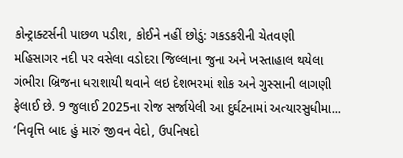કોન્ટ્રાક્ટર્સની પાછળ પડીશ, કોઈને નહીં છોડું: ગકડકરીની ચેતવણી
મહિસાગર નદી પર વસેલા વડોદરા જિલ્લાના જુના અને ખસ્તાહાલ થયેલા ગંભીરા બ્રિજના ધરાશાયી થવાને લઇ દેશભરમાં શોક અને ગુસ્સાની લાગણી ફેલાઈ છે. 9 જુલાઈ 2025ના રોજ સર્જાયેલી આ દુર્ઘટનામાં અત્યારસુધીમા...
‘નિવૃત્તિ બાદ હું મારું જીવન વેદો, ઉપનિષદો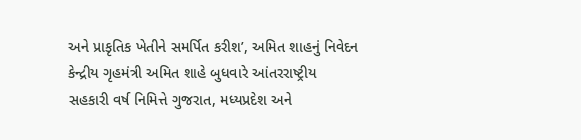અને પ્રાકૃતિક ખેતીને સમર્પિત કરીશ’, અમિત શાહનું નિવેદન
કેન્દ્રીય ગૃહમંત્રી અમિત શાહે બુધવારે આંતરરાષ્ટ્રીય સહકારી વર્ષ નિમિત્તે ગુજરાત, મધ્યપ્રદેશ અને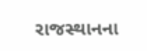રાજસ્થાનના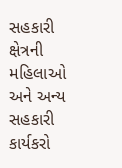સહકારી ક્ષેત્રની મહિલાઓ અને અન્ય સહકારી કાર્યકરો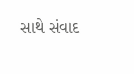સાથે સંવાદ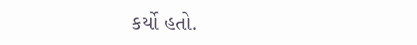કર્યો હતો.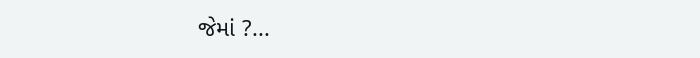જેમાં ?...